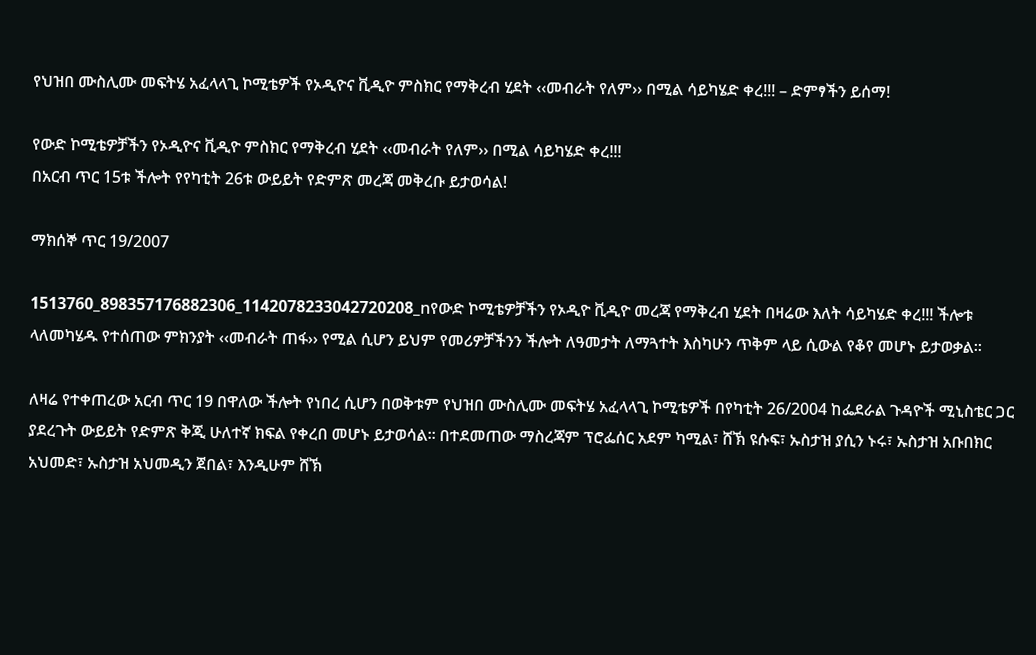የህዝበ ሙስሊሙ መፍትሄ አፈላላጊ ኮሚቴዎች የኦዲዮና ቪዲዮ ምስክር የማቅረብ ሂደት ‹‹መብራት የለም›› በሚል ሳይካሄድ ቀረ!!! – ድምፃችን ይሰማ!

የውድ ኮሚቴዎቻችን የኦዲዮና ቪዲዮ ምስክር የማቅረብ ሂደት ‹‹መብራት የለም›› በሚል ሳይካሄድ ቀረ!!!
በአርብ ጥር 15ቱ ችሎት የየካቲት 26ቱ ውይይት የድምጽ መረጃ መቅረቡ ይታወሳል!

ማክሰኞ ጥር 19/2007

1513760_898357176882306_1142078233042720208_nየውድ ኮሚቴዎቻችን የኦዲዮ ቪዲዮ መረጃ የማቅረብ ሂደት በዛሬው እለት ሳይካሄድ ቀረ!!! ችሎቱ ላለመካሄዱ የተሰጠው ምክንያት ‹‹መብራት ጠፋ›› የሚል ሲሆን ይህም የመሪዎቻችንን ችሎት ለዓመታት ለማጓተት እስካሁን ጥቅም ላይ ሲውል የቆየ መሆኑ ይታወቃል፡፡

ለዛሬ የተቀጠረው አርብ ጥር 19 በዋለው ችሎት የነበረ ሲሆን በወቅቱም የህዝበ ሙስሊሙ መፍትሄ አፈላላጊ ኮሚቴዎች በየካቲት 26/2004 ከፌደራል ጉዳዮች ሚኒስቴር ጋር ያደረጉት ውይይት የድምጽ ቅጂ ሁለተኛ ክፍል የቀረበ መሆኑ ይታወሳል፡፡ በተደመጠው ማስረጃም ፕሮፌሰር አደም ካሚል፣ ሸኽ ዩሱፍ፣ ኡስታዝ ያሲን ኑሩ፣ ኡስታዝ አቡበክር አህመድ፣ ኡስታዝ አህመዲን ጀበል፣ እንዲሁም ሸኽ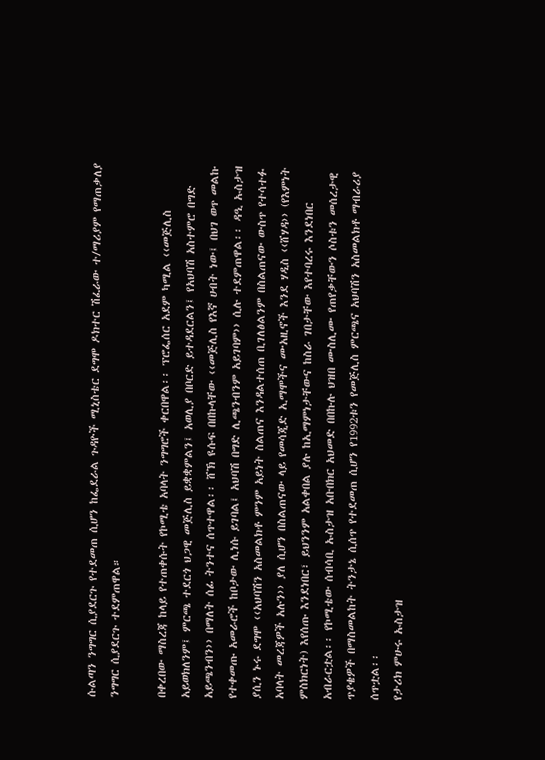ሱልጣን ንግግር ሲያደርጉ የተደመጠ ሲሆን ከፌደራል ጉዳዮች ሚኒስቴር ደግሞ ዶክተር ሽፈራው ተ/ማሪያም የማጠቃለያ ንግግር ሲያደርጉ ተደምጠዋል።

በቀረበው ማስረጃ ከላይ የተጠቀሱት የኮሚቴ አባላት ንግግሮች ቀርበዋል፡፡ ፕሮፌሰር አደም ካሚል ‹‹መጅሊስ አይወክለንም፤ ምርጫ ተደርጎ ህጋዊ መጅሊስ ይቋቋምልን፤ አወሊያ በቦርድ ይተዳደርልን፤ የአህባሽ አስተምሮ በግድ አይጫንብን›› በማለት ሰፊ ትንተና ሰጥተዋል፡፡ ሸኽ ዩሱፍ በበኩላቸው ‹‹መጅሊስ የእኛ ሀብት ነው፤ በህገ ወጥ መልኩ የተቀመጡ አመራሮች ከቦታው ሊነሱ ይገባል፤ አህባሽ በግድ ሊጫንብንም አይገባም›› ሲሉ ተደምጠዋል፡፡ ዳዒ ኡስታዝ ያሲን ኑሩ ደግሞ ‹‹አህባሽን አስመልክቶ ምንም አይነት ስልጠና እንዳልተሰጠ ቢገለፅልንም በስልጠናው ውስጥ የተሳተፉ አባላት መረጃዎች አሉን›› ያለ ሲሆን በስልጠናው ላይ የመሳጂድ ኢማሞችና ሙአዚኖች እንደ ሃዲስ ‹‹ሸሃዳ›› (የእምነት ምስክርነት) እየሰጡ እንደነበር፣ ይህንንም አልቀበል ያሉ ከኢማምነታቸውና ከስራ ገበታቸው እየተባረሩ እንደነበር አብራርቷል፡፡ የኮሚቴው ሰብሳቢ ኡስታዝ አቡበክር አህመድ በበኩሉ ህዝበ ሙስሊሙ የጠየቃቸውን ሶስቱን መሰረታዊ ጥያቄዎች በማስመልከት ትንታኔ ሲሰጥ የተደመጠ ሲሆን የ1992ቱን የመጅሊስ ምርጫና አህባሽን አስመልክቶ ማብራሪያ ሰጥቷል፡፡
የታሪክ ምሁሩ ኡስታዝ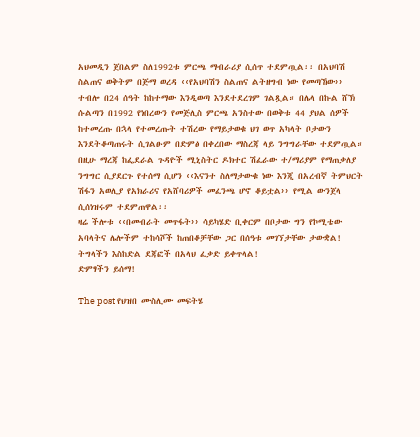አህመዲን ጀበልም ስለ1992ቱ ምርጫ ማብራሪያ ሲሰጥ ተደምጧል፡፡ በአህባሽ ስልጠና ወቅትም በጅማ ወረዳ ‹‹የአህባሽን ስልጠና ልትዘግብ ነው የመጣኸው›› ተብሎ በ24 ሰዓት ከከተማው እንዲወጣ እንደተደረገም ገልጿል። በሌላ በኩል ሸኽ ሱልጣን በ1992 የነበረውን የመጅሊስ ምርጫ አንስተው በወቅቱ 44 ያህል ሰዎች ከተመረጡ በኋላ የተመረጡት ተሽረው የማይታወቁ ህገ ወጥ አካላት ቦታውን እንደትቆጣጠሩት ሲገልፁም በድምፅ በቀረበው ማስረጃ ላይ ንግግራቸው ተደምጧል።
በዚሁ ማረጃ ከፌደራል ጉዳዮች ሚኒስትር ዶክተር ሽፈራው ተ/ማሪያም የማጠቃለያ ንግግር ሲያደርጉ የተሰማ ሲሆን ‹‹እናንተ ስለማታውቁ ነው እንጂ በአረብኛ ትምህርት ሽፋን አወሊያ የአክራሪና የአሸባሪዎች መፈንጫ ሆኖ ቆይቷል›› የሚል ውንጀላ ሲሰነዝሩም ተደምጠዋል፡፡
ዛሬ ችሎቱ ‹‹በመብራት መጥፋት›› ሳይካሄድ ቢቀርም በቦታው ግን የኮሚቴው አባላትና ሌሎችም ተከሳሾች ከጠበቆቻቸው ጋር በሰዓቱ መገኘታቸው ታውቋል!
ትግላችን እስከድል ደጃፎች በአላህ ፈቃድ ይቀጥላል!
ድምፃችን ይሰማ!

The post የህዝበ ሙስሊሙ መፍትሄ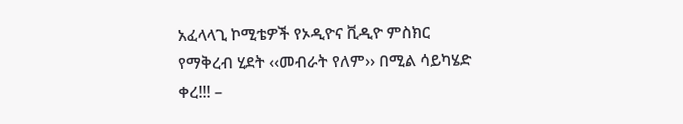አፈላላጊ ኮሚቴዎች የኦዲዮና ቪዲዮ ምስክር የማቅረብ ሂደት ‹‹መብራት የለም›› በሚል ሳይካሄድ ቀረ!!! –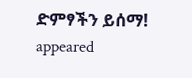ድምፃችን ይሰማ! appeared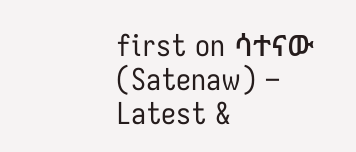first on ሳተናው (Satenaw) – Latest &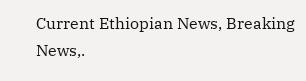Current Ethiopian News, Breaking News,.